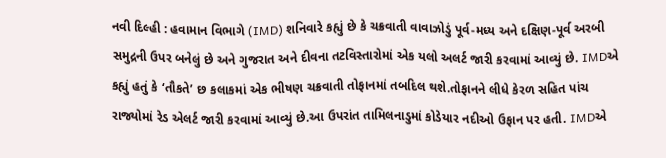નવી દિલ્હી : હવામાન વિભાગે (IMD) શનિવારે કહ્યું છે કે ચક્રવાતી વાવાઝોડું પૂર્વ-મધ્ય અને દક્ષિણ-પૂર્વ અરબી સમુદ્રની ઉપર બનેલું છે અને ગુજરાત અને દીવના તટવિસ્તારોમાં એક યલો અલર્ટ જારી કરવામાં આવ્યું છે. IMDએ કહ્યું હતું કે ‘તૌકતે’ છ કલાકમાં એક ભીષણ ચક્રવાતી તોફાનમાં તબદિલ થશે.તોફાનને લીધે કેરળ સહિત પાંચ રાજ્યોમાં રેડ એલર્ટ જારી કરવામાં આવ્યું છે.આ ઉપરાંત તામિલનાડુમાં કોડેયાર નદીઓ ઉફાન પર હતી. IMDએ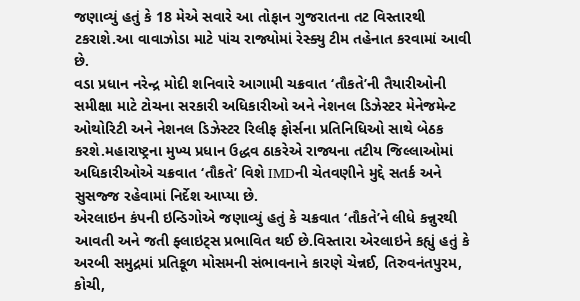જણાવ્યું હતું કે 18 મેએ સવારે આ તોફાન ગુજરાતના તટ વિસ્તારથી ટકરાશે.આ વાવાઝોડા માટે પાંચ રાજ્યોમાં રેસ્ક્યુ ટીમ તહેનાત કરવામાં આવી છે.
વડા પ્રધાન નરેન્દ્ર મોદી શનિવારે આગામી ચક્રવાત ‘તૌકતે’ની તૈયારીઓની સમીક્ષા માટે ટોચના સરકારી અધિકારીઓ અને નેશનલ ડિઝેસ્ટર મેનેજમેન્ટ ઓથોરિટી અને નેશનલ ડિઝેસ્ટર રિલીફ ફોર્સના પ્રતિનિધિઓ સાથે બેઠક કરશે.મહારાષ્ટ્રના મુખ્ય પ્રધાન ઉદ્ધવ ઠાકરેએ રાજ્યના તટીય જિલ્લાઓમાં અધિકારીઓએ ચક્રવાત ‘તૌકતે’ વિશે IMDની ચેતવણીને મુદ્દે સતર્ક અને સુસજ્જ રહેવામાં નિર્દેશ આપ્યા છે.
એરલાઇન કંપની ઇન્ડિગોએ જણાવ્યું હતું કે ચક્રવાત ‘તૌકતે’ને લીધે કન્નુરથી આવતી અને જતી ફ્લાઇટ્સ પ્રભાવિત થઈ છે.વિસ્તારા એરલાઇને કહ્યું હતું કે અરબી સમુદ્રમાં પ્રતિકૂળ મોસમની સંભાવનાને કારણે ચેન્નઈ, તિરુવનંતપુરમ, કોચી,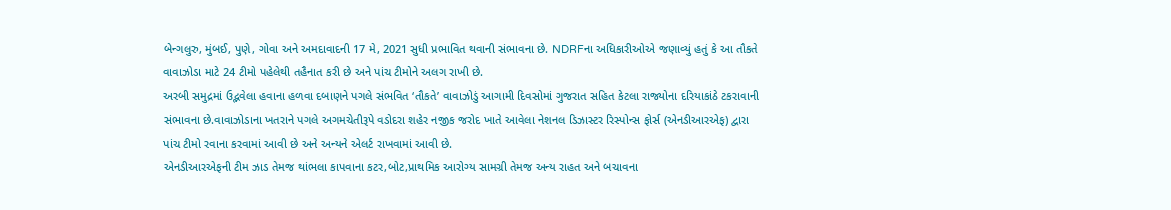બેન્ગલુરુ, મુંબઈ, પુણે, ગોવા અને અમદાવાદની 17 મે, 2021 સુધી પ્રભાવિત થવાની સંભાવના છે. NDRFના અધિકારીઓએ જણાવ્યું હતું કે આ તૌકતે વાવાઝોડા માટે 24 ટીમો પહેલેથી તહૈનાત કરી છે અને પાંચ ટીમોને અલગ રાખી છે.
અરબી સમુદ્રમાં ઉદ્ભવેલા હવાના હળવા દબાણને પગલે સંભવિત ‘તૌકતે’ વાવાઝોડું આગામી દિવસોમાં ગુજરાત સહિત કેટલા રાજ્યોના દરિયાકાંઠે ટકરાવાની સંભાવના છે.વાવાઝોડાના ખતરાને પગલે અગમચેતીરૂપે વડોદરા શહેર નજીક જરોદ ખાતે આવેલા નેશનલ ડિઝાસ્ટર રિસ્પોન્સ ફોર્સ (એનડીઆરએફ) દ્વારા પાંચ ટીમો રવાના કરવામાં આવી છે અને અન્યને એલર્ટ રાખવામાં આવી છે.
એનડીઆરએફની ટીમ ઝાડ તેમજ થાંભલા કાપવાના કટર,બોટ,પ્રાથમિક આરોગ્ય સામગ્રી તેમજ અન્ય રાહત અને બચાવના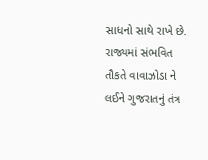સાધનો સાથે રાખે છે.
રાજ્યમાં સંભવિત તૌકતે વાવાઝોડા ને લઈને ગુજરાતનું તંત્ર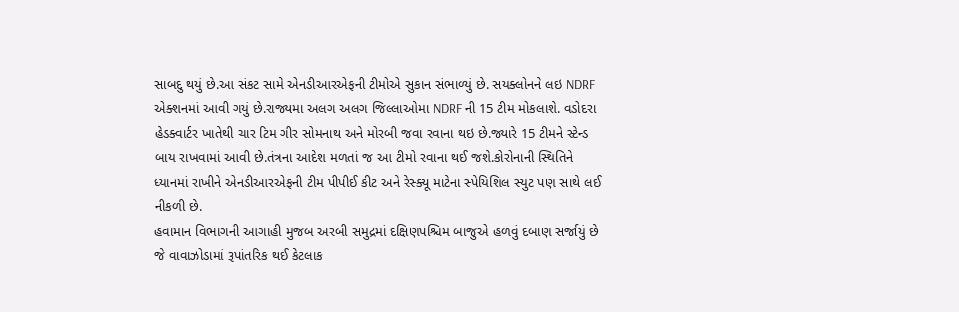સાબદુ થયું છે.આ સંકટ સામે એનડીઆરએફની ટીમોએ સુકાન સંભાળ્યું છે. સયક્લોનને લઇ NDRF એક્શનમાં આવી ગયું છે.રાજ્યમા અલગ અલગ જિલ્લાઓમા NDRF ની 15 ટીમ મોકલાશે. વડોદરા હેડક્વાર્ટર ખાતેથી ચાર ટિમ ગીર સોમનાથ અને મોરબી જવા રવાના થઇ છે.જ્યારે 15 ટીમને સ્ટેન્ડ બાય રાખવામાં આવી છે.તંત્રના આદેશ મળતાં જ આ ટીમો રવાના થઈ જશે.કોરોનાની સ્થિતિને ધ્યાનમાં રાખીને એનડીઆરએફની ટીમ પીપીઈ કીટ અને રેસ્ક્યૂ માટેના સ્પેયિશિલ સ્યુટ પણ સાથે લઈ નીકળી છે.
હવામાન વિભાગની આગાહી મુજબ અરબી સમુદ્રમાં દક્ષિણપશ્ચિમ બાજુએ હળવું દબાણ સર્જાયું છે જે વાવાઝોડામાં રૂપાંતરિક થઈ કેટલાક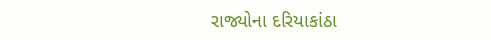રાજ્યોના દરિયાકાંઠા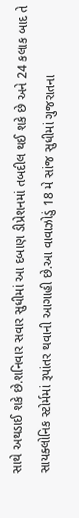સાથે અથડાઈ શકે છે.શનિવાર સવાર સુધીમાં આ દબાણ ડીપ્રેશનમાં તબદીલ થઈ શકે છે અને 24 કલાક બાદ તે સાયક્લોનિક સ્ટોર્મમાં રૂપાંતર થવાની આગાહી છે.આ વાવાઝોડું 18 મે સાંજ સુધીમાં ગુજરાતના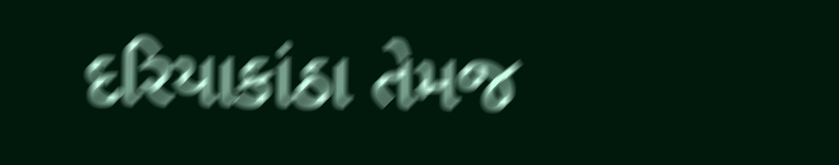દરિયાકાંઠા તેમજ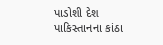પાડોશી દેશ પાકિસ્તાનના કાંઠા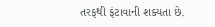તરફથી ફંટાવાની શક્યતા છે.